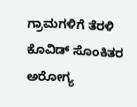ಗ್ರಾಮಗಳಿಗೆ ತೆರಳಿ ಕೊವಿಡ್ ಸೊಂಕಿತರ ಅರೋಗ್ಯ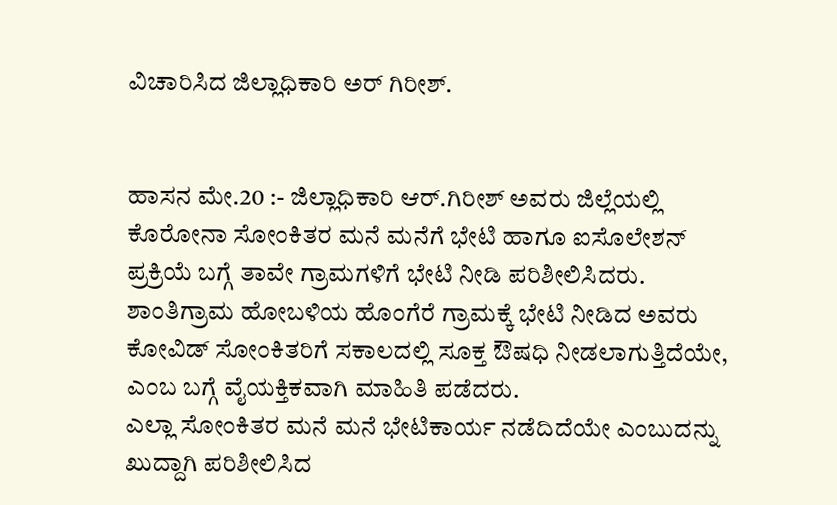ವಿಚಾರಿಸಿದ ಜಿಲ್ಲಾಧಿಕಾರಿ ಅರ್ ಗಿರೀಶ್.


ಹಾಸನ ಮೇ.20 :- ಜಿಲ್ಲಾಧಿಕಾರಿ ಆರ್.ಗಿರೀಶ್ ಅವರು ಜಿಲ್ಲೆಯಲ್ಲಿ ಕೊರೋನಾ ಸೋಂಕಿತರ ಮನೆ ಮನೆಗೆ ಭೇಟಿ ಹಾಗೂ ಐಸೊಲೇಶನ್ ಪ್ರಕ್ರಿಯೆ ಬಗ್ಗೆ ತಾವೇ ಗ್ರಾಮಗಳಿಗೆ ಭೇಟಿ ನೀಡಿ ಪರಿಶೀಲಿಸಿದರು.
ಶಾಂತಿಗ್ರಾಮ ಹೋಬಳಿಯ ಹೊಂಗೆರೆ ಗ್ರಾಮಕ್ಕೆ ಭೇಟಿ ನೀಡಿದ ಅವರು ಕೋವಿಡ್ ಸೋಂಕಿತರಿಗೆ ಸಕಾಲದಲ್ಲಿ ಸೂಕ್ತ ಔಷಧಿ ನೀಡಲಾಗುತ್ತಿದೆಯೇ, ಎಂಬ ಬಗ್ಗೆ ವೈಯಕ್ತಿಕವಾಗಿ ಮಾಹಿತಿ ಪಡೆದರು.
ಎಲ್ಲಾ ಸೋಂಕಿತರ ಮನೆ ಮನೆ ಭೇಟಿಕಾರ್ಯ ನಡೆದಿದೆಯೇ ಎಂಬುದನ್ನು ಖುದ್ದಾಗಿ ಪರಿಶೀಲಿಸಿದ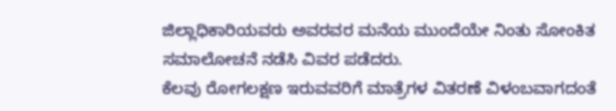ಜಿಲ್ಲಾಧಿಕಾರಿಯವರು ಅವರವರ ಮನೆಯ ಮುಂದೆಯೇ ನಿಂತು ಸೋಂಕಿತ ಸಮಾಲೋಚನೆ ನಡೆಸಿ ವಿವರ ಪಡೆದರು.
ಕೆಲವು ರೋಗಲಕ್ಷಣ ಇರುವವರಿಗೆ ಮಾತ್ರೆಗಳ ವಿತರಣೆ ವಿಳಂಬವಾಗದಂತೆ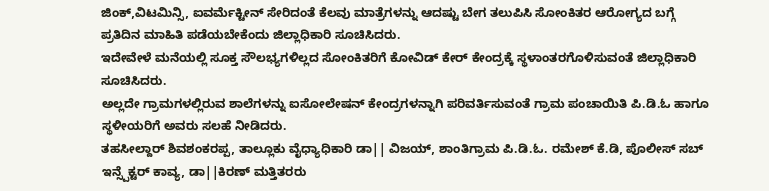ಜಿಂಕ್,ವಿಟಮಿನ್ಸಿ, ಐವರ್ಮೆಕ್ಟೀನ್ ಸೇರಿದಂತೆ ಕೆಲವು ಮಾತ್ರೆಗಳನ್ನು ಆದಷ್ಟು ಬೇಗ ತಲುಪಿಸಿ ಸೋಂಕಿತರ ಆರೋಗ್ಯದ ಬಗ್ಗೆ ಪ್ರತಿದಿನ ಮಾಹಿತಿ ಪಡೆಯಬೇಕೆಂದು ಜಿಲ್ಲಾಧಿಕಾರಿ ಸೂಚಿಸಿದರು.
ಇದೇವೇಳೆ ಮನೆಯಲ್ಲಿ ಸೂಕ್ತ ಸೌಲಭ್ಯಗಳಿಲ್ಲದ ಸೋಂಕಿತರಿಗೆ ಕೋವಿಡ್ ಕೇರ್ ಕೇಂದ್ರಕ್ಕೆ ಸ್ಥಳಾಂತರಗೊಳಿಸುವಂತೆ ಜಿಲ್ಲಾಧಿಕಾರಿ ಸೂಚಿಸಿದರು.
ಅಲ್ಲದೇ ಗ್ರಾಮಗಳಲ್ಲಿರುವ ಶಾಲೆಗಳನ್ನು ಐಸೋಲೇಷನ್ ಕೇಂದ್ರಗಳನ್ನಾಗಿ ಪರಿವರ್ತಿಸುವಂತೆ ಗ್ರಾಮ ಪಂಚಾಯಿತಿ ಪಿ.ಡಿ.ಓ ಹಾಗೂ ಸ್ಥಳೀಯರಿಗೆ ಅವರು ಸಲಹೆ ನೀಡಿದರು.
ತಹಸೀಲ್ದಾರ್ ಶಿವಶಂಕರಪ್ಪ, ತಾಲ್ಲೂಕು ವೈಧ್ಯಾಧಿಕಾರಿ ಡಾ|| ವಿಜಯ್, ಶಾಂತಿಗ್ರಾಮ ಪಿ.ಡಿ.ಓ. ರಮೇಶ್ ಕೆ.ಡಿ, ಪೊಲೀಸ್ ಸಬ್ ಇನ್ಸ್ಪೆಕ್ಟರ್ ಕಾವ್ಯ, ಡಾ||ಕಿರಣ್ ಮತ್ತಿತರರು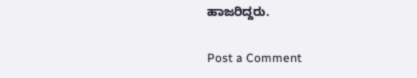ಹಾಜರಿದ್ದರು.

Post a Comment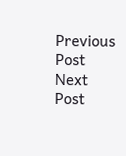Previous Post Next Post